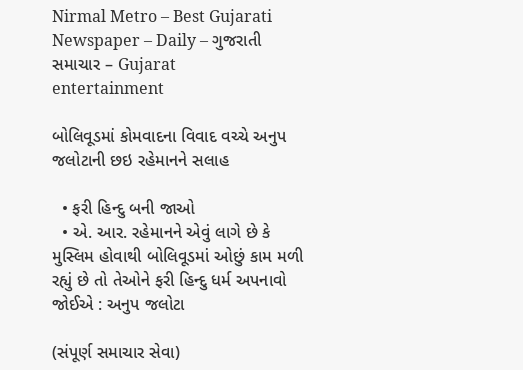Nirmal Metro – Best Gujarati Newspaper – Daily – ગુજરાતી સમાચાર – Gujarat
entertainment

બોલિવૂડમાં કોમવાદના વિવાદ વચ્ચે અનુપ જલોટાની છઇ રહેમાનને સલાહ

  • ફરી હિન્દુ બની જાઓ
  • એ. આર. રહેમાનને એવું લાગે છે કે મુસ્લિમ હોવાથી બોલિવૂડમાં ઓછું કામ મળી રહ્યું છે તો તેઓને ફરી હિન્દુ ધર્મ અપનાવો જોઈએ : અનુપ જલોટા

(સંપૂર્ણ સમાચાર સેવા)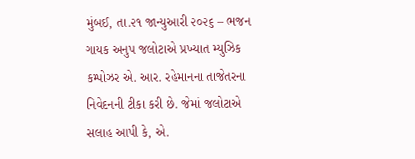મુંબઈ, તા.૨૧ જાન્યુઆરી ૨૦૨૬ – ભજન ગાયક અનુપ જલોટાએ પ્રખ્યાત મ્યુઝિક કમ્પોઝર એ. આર. રહેમાનના તાજેતરના નિવેદનની ટીકા કરી છે. જેમાં જલોટાએ સલાહ આપી કે, એ.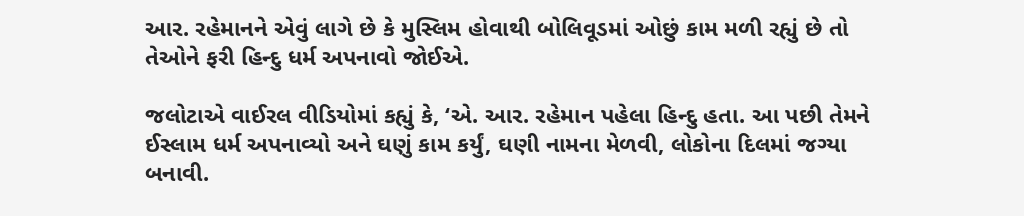આર. રહેમાનને એવું લાગે છે કે મુસ્લિમ હોવાથી બોલિવૂડમાં ઓછું કામ મળી રહ્યું છે તો તેઓને ફરી હિન્દુ ધર્મ અપનાવો જોઈએ.

જલોટાએ વાઈરલ વીડિયોમાં કહ્યું કે, ‘એ. આર. રહેમાન પહેલા હિન્દુ હતા. આ પછી તેમને ઈસ્લામ ધર્મ અપનાવ્યો અને ઘણું કામ કર્યું, ઘણી નામના મેળવી, લોકોના દિલમાં જગ્યા બનાવી.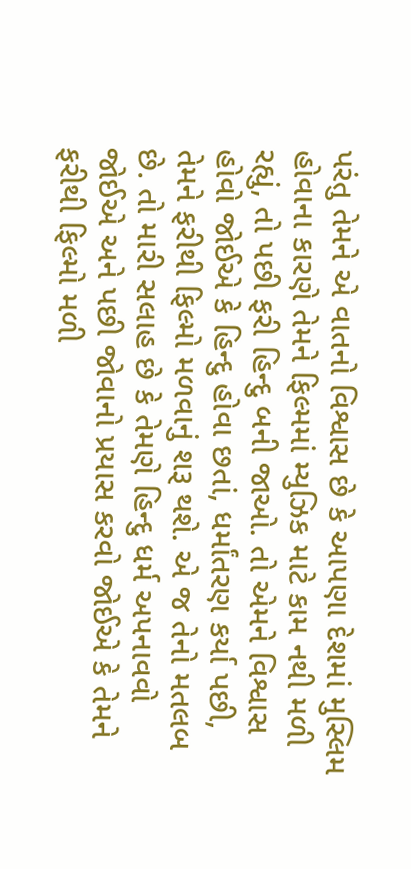પરંતુ તેમને એ વાતનો વિશ્વાસ છે કે આપણા દેશમાં મુસ્લિમ હોવાના કારણે તેમને ફિલ્મમાં મ્યુઝિક માટે કામ નથી મળી રહ્યું, તો પછી ફરી હિન્દુ બની જાઓ. તો એમને વિશ્વાસ હોવો જોઈએ કે હિન્દુ હોવા છતાં, ધર્માંતરણ કર્યા પછી, તેમને ફરીથી ફિલ્મો મળવાનું શરૂ થશે. એ જ તેનો મતલબ છે. તો મારી સલાહ છે કે તેમણે હિન્દુ ધર્મ અપનાવવો જોઈએ અને પછી જોવાનો પ્રયાસ કરવો જોઈએ કે તેમને ફરીથી ફિલ્મો મળી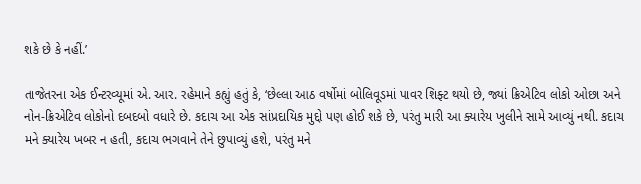શકે છે કે નહીં.’

તાજેતરના એક ઈન્ટરવ્યૂમાં એ. આર. રહેમાને કહ્યું હતું કે, ‘છેલ્લા આઠ વર્ષોમાં બોલિવૂડમાં પાવર શિફ્ટ થયો છે, જ્યાં ક્રિએટિવ લોકો ઓછા અને નોન-ક્રિએટિવ લોકોનો દબદબો વધારે છે. કદાચ આ એક સાંપ્રદાયિક મુદ્દો પણ હોઈ શકે છે, પરંતુ મારી આ ક્યારેય ખુલીને સામે આવ્યું નથી. કદાચ મને ક્યારેય ખબર ન હતી, કદાચ ભગવાને તેને છુપાવ્યું હશે, પરંતુ મને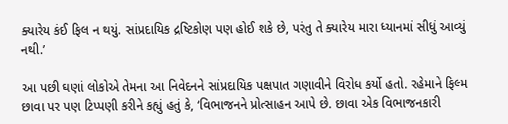ક્યારેય કંઈ ફિલ ન થયું. સાંપ્રદાયિક દ્રષ્ટિકોણ પણ હોઈ શકે છે, પરંતુ તે ક્યારેય મારા ધ્યાનમાં સીધું આવ્યું નથી.’

આ પછી ઘણાં લોકોએ તેમના આ નિવેદનને સાંપ્રદાયિક પક્ષપાત ગણાવીને વિરોધ કર્યો હતો. રહેમાને ફિલ્મ છાવા પર પણ ટિપ્પણી કરીને કહ્યું હતું કે, ‘વિભાજનને પ્રોત્સાહન આપે છે. છાવા એક વિભાજનકારી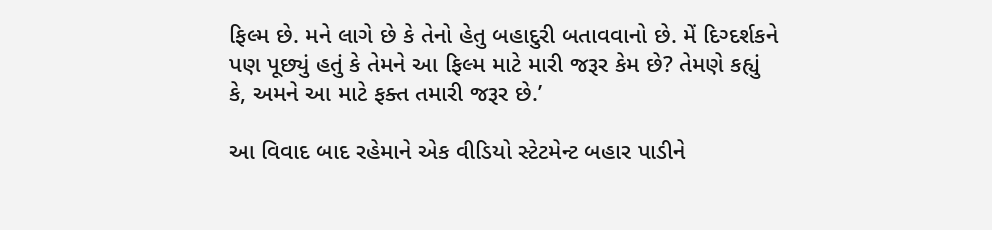ફિલ્મ છે. મને લાગે છે કે તેનો હેતુ બહાદુરી બતાવવાનો છે. મેં દિગ્દર્શકને પણ પૂછ્યું હતું કે તેમને આ ફિલ્મ માટે મારી જરૂર કેમ છે? તેમણે કહ્યું કે, અમને આ માટે ફક્ત તમારી જરૂર છે.’

આ વિવાદ બાદ રહેમાને એક વીડિયો સ્ટેટમેન્ટ બહાર પાડીને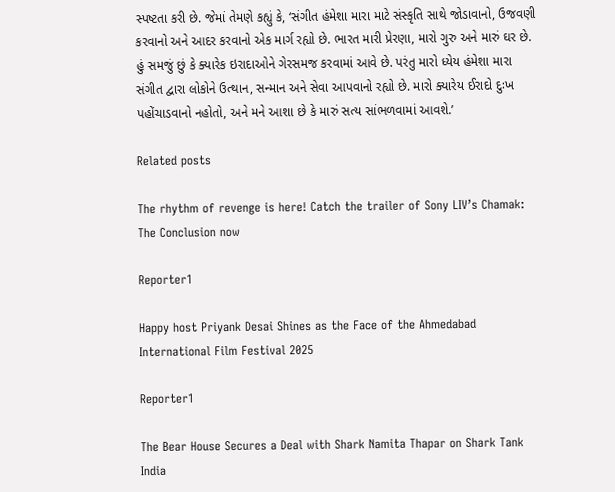સ્પષ્ટતા કરી છે. જેમાં તેમણે કહ્યું કે, ‘સંગીત હંમેશા મારા માટે સંસ્કૃતિ સાથે જોડાવાનો, ઉજવણી કરવાનો અને આદર કરવાનો એક માર્ગ રહ્યો છે. ભારત મારી પ્રેરણા, મારો ગુરુ અને મારું ઘર છે. હું સમજું છું કે ક્યારેક ઇરાદાઓને ગેરસમજ કરવામાં આવે છે. પરંતુ મારો ધ્યેય હંમેશા મારા સંગીત દ્વારા લોકોને ઉત્થાન, સન્માન અને સેવા આપવાનો રહ્યો છે. મારો ક્યારેય ઈરાદો દુઃખ પહોંચાડવાનો નહોતો, અને મને આશા છે કે મારું સત્ય સાંભળવામાં આવશે.’

Related posts

The rhythm of revenge is here! Catch the trailer of Sony LIV’s Chamak: The Conclusion now

Reporter1

Happy host Priyank Desai Shines as the Face of the Ahmedabad International Film Festival 2025

Reporter1

The Bear House Secures a Deal with Shark Namita Thapar on Shark Tank India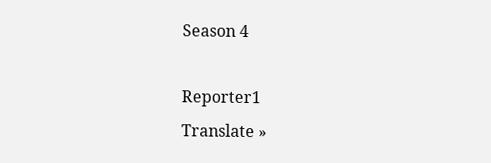Season 4

Reporter1
Translate »